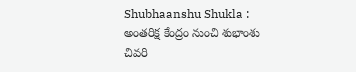Shubhaanshu Shukla : అంతరిక్ష కేంద్రం నుంచి శుభాంశు చివరి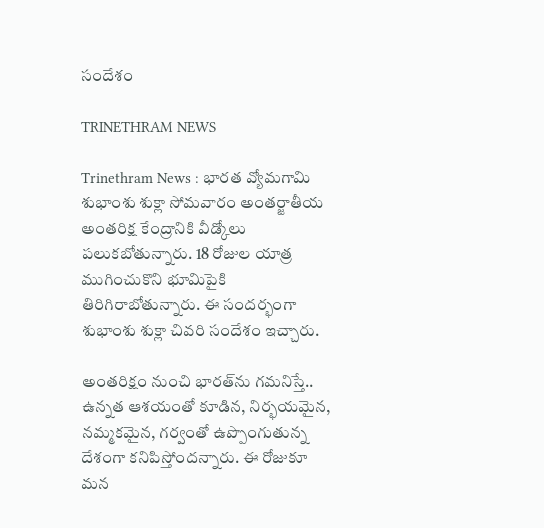సందేశం

TRINETHRAM NEWS

Trinethram News : భారత వ్యోమగామి శుభాంశు శుక్లా సోమవారం అంతర్జాతీయ అంతరిక్ష కేంద్రానికి వీడ్కోలు పలుకబోతున్నారు. 18 రోజుల యాత్ర ముగించుకొని భూమిపైకి తిరిగిరాబోతున్నారు. ఈ సందర్భంగా శుభాంశు శుక్లా చివరి సందేశం ఇచ్చారు.

అంతరిక్షం నుంచి భారత్‌ను గమనిస్తే.. ఉన్నత ఆశయంతో కూడిన, నిర్భయమైన, నమ్మకమైన, గర్వంతో ఉప్పొంగుతున్న దేశంగా కనిపిస్తోందన్నారు. ఈ రోజుకూ మన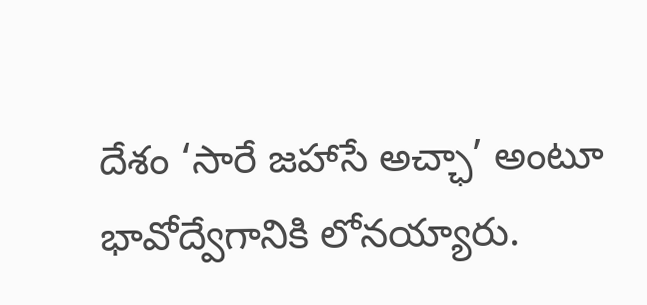దేశం ‘సారే జహాసే అచ్ఛా’ అంటూ భావోద్వేగానికి లోనయ్యారు.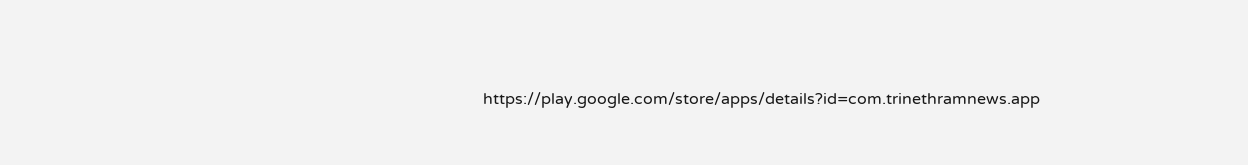https://play.google.com/store/apps/details?id=com.trinethramnews.app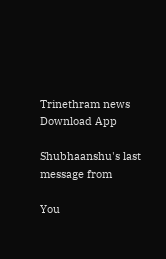Trinethram news
Download App

Shubhaanshu's last message from

You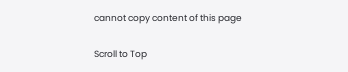cannot copy content of this page

Scroll to Top